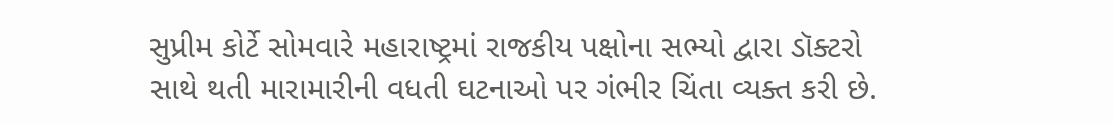સુપ્રીમ કોર્ટે સોમવારે મહારાષ્ટ્રમાં રાજકીય પક્ષોના સભ્યો દ્વારા ડૉક્ટરો સાથે થતી મારામારીની વધતી ઘટનાઓ પર ગંભીર ચિંતા વ્યક્ત કરી છે.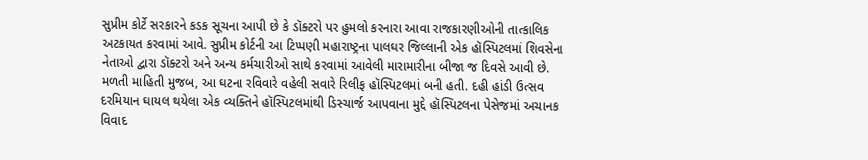સુપ્રીમ કોર્ટે સરકારને કડક સૂચના આપી છે કે ડૉક્ટરો પર હુમલો કરનારા આવા રાજકારણીઓની તાત્કાલિક અટકાયત કરવામાં આવે. સુપ્રીમ કોર્ટની આ ટિપ્પણી મહારાષ્ટ્રના પાલઘર જિલ્લાની એક હૉસ્પિટલમાં શિવસેના નેતાઓ દ્વારા ડૉક્ટરો અને અન્ય કર્મચારીઓ સાથે કરવામાં આવેલી મારામારીના બીજા જ દિવસે આવી છે.
મળતી માહિતી મુજબ, આ ઘટના રવિવારે વહેલી સવારે રિલીફ હૉસ્પિટલમાં બની હતી. દહી હાંડી ઉત્સવ દરમિયાન ઘાયલ થયેલા એક વ્યક્તિને હૉસ્પિટલમાંથી ડિસ્ચાર્જ આપવાના મુદ્દે હૉસ્પિટલના પેસેજમાં અચાનક વિવાદ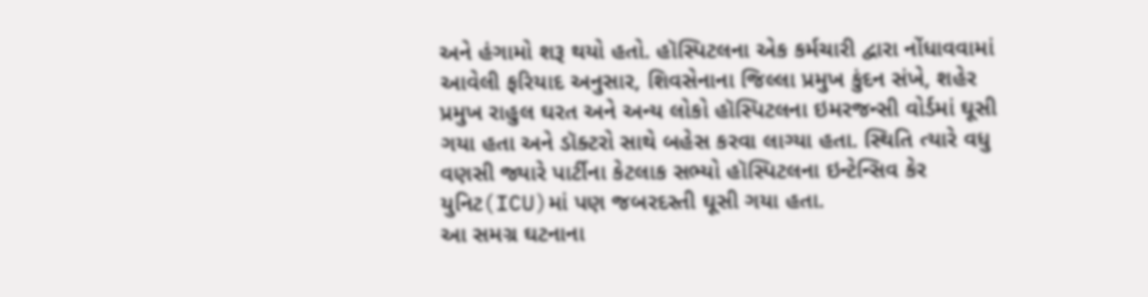અને હંગામો શરૂ થયો હતો. હૉસ્પિટલના એક કર્મચારી દ્વારા નોંધાવવામાં આવેલી ફરિયાદ અનુસાર, શિવસેનાના જિલ્લા પ્રમુખ કુંદન સંખે, શહેર પ્રમુખ રાહુલ ઘરત અને અન્ય લોકો હૉસ્પિટલના ઇમરજન્સી વોર્ડમાં ઘૂસી ગયા હતા અને ડૉક્ટરો સાથે બહેસ કરવા લાગ્યા હતા. સ્થિતિ ત્યારે વધુ વણસી જ્યારે પાર્ટીના કેટલાક સભ્યો હૉસ્પિટલના ઇન્ટેન્સિવ કેર યુનિટ(ICU)માં પણ જબરદસ્તી ઘૂસી ગયા હતા.
આ સમગ્ર ઘટનાના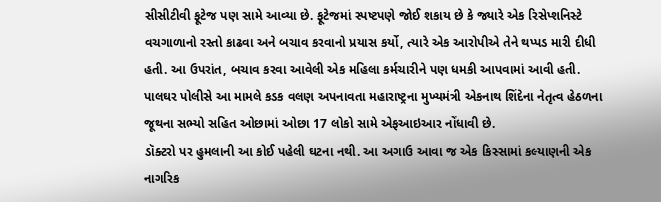સીસીટીવી ફૂટેજ પણ સામે આવ્યા છે. ફૂટેજમાં સ્પષ્ટપણે જોઈ શકાય છે કે જ્યારે એક રિસેપ્શનિસ્ટે વચગાળાનો રસ્તો કાઢવા અને બચાવ કરવાનો પ્રયાસ કર્યો, ત્યારે એક આરોપીએ તેને થપ્પડ મારી દીધી હતી. આ ઉપરાંત, બચાવ કરવા આવેલી એક મહિલા કર્મચારીને પણ ધમકી આપવામાં આવી હતી. પાલઘર પોલીસે આ મામલે કડક વલણ અપનાવતા મહારાષ્ટ્રના મુખ્યમંત્રી એકનાથ શિંદેના નેતૃત્વ હેઠળના જૂથના સભ્યો સહિત ઓછામાં ઓછા 17 લોકો સામે એફઆઇઆર નોંધાવી છે.
ડૉક્ટરો પર હુમલાની આ કોઈ પહેલી ઘટના નથી. આ અગાઉ આવા જ એક કિસ્સામાં કલ્યાણની એક નાગરિક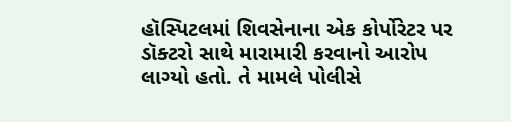હૉસ્પિટલમાં શિવસેનાના એક કોર્પોરેટર પર ડૉક્ટરો સાથે મારામારી કરવાનો આરોપ લાગ્યો હતો. તે મામલે પોલીસે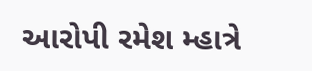આરોપી રમેશ મ્હાત્રે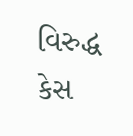વિરુદ્ધ કેસ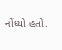નોંધ્યો હતો.